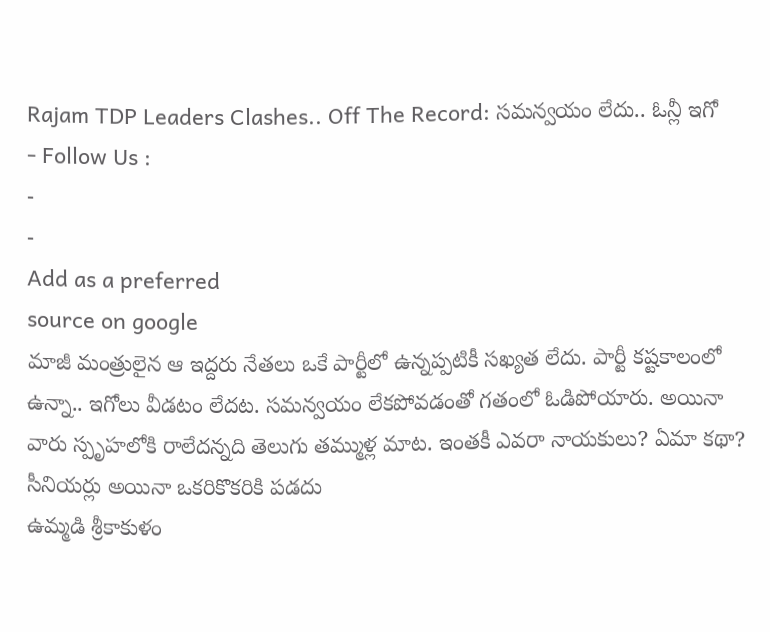Rajam TDP Leaders Clashes.. Off The Record: సమన్వయం లేదు.. ఓన్లీ ఇగో
- Follow Us :
-
-
Add as a preferred
source on google
మాజీ మంత్రులైన ఆ ఇద్దరు నేతలు ఒకే పార్టీలో ఉన్నప్పటికీ సఖ్యత లేదు. పార్టీ కష్టకాలంలో ఉన్నా.. ఇగోలు వీడటం లేదట. సమన్వయం లేకపోవడంతో గతంలో ఓడిపోయారు. అయినా వారు స్పృహలోకి రాలేదన్నది తెలుగు తమ్ముళ్ల మాట. ఇంతకీ ఎవరా నాయకులు? ఏమా కథా?
సీనియర్లు అయినా ఒకరికొకరికి పడదు
ఉమ్మడి శ్రీకాకుళం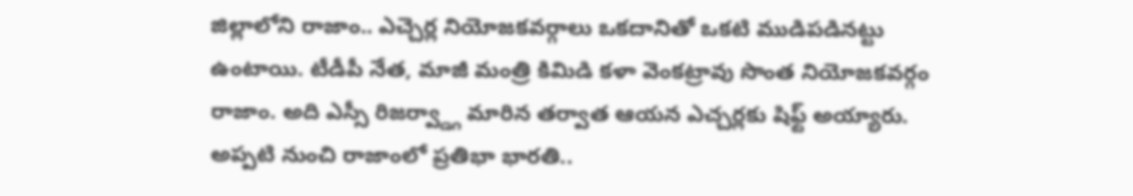జిల్లాలోని రాజాం.. ఎచ్చెర్ల నియోజకవర్గాలు ఒకదానితో ఒకటి ముడిపడినట్టు ఉంటాయి. టీడీపీ నేత, మాజీ మంత్రి కిమిడి కళా వెంకట్రావు సొంత నియోజకవర్గం రాజాం. అది ఎస్సీ రిజర్వ్డ్గా మారిన తర్వాత ఆయన ఎచ్చర్లకు షిఫ్ట్ అయ్యారు. అప్పటి నుంచి రాజాంలో ప్రతిభా భారతి..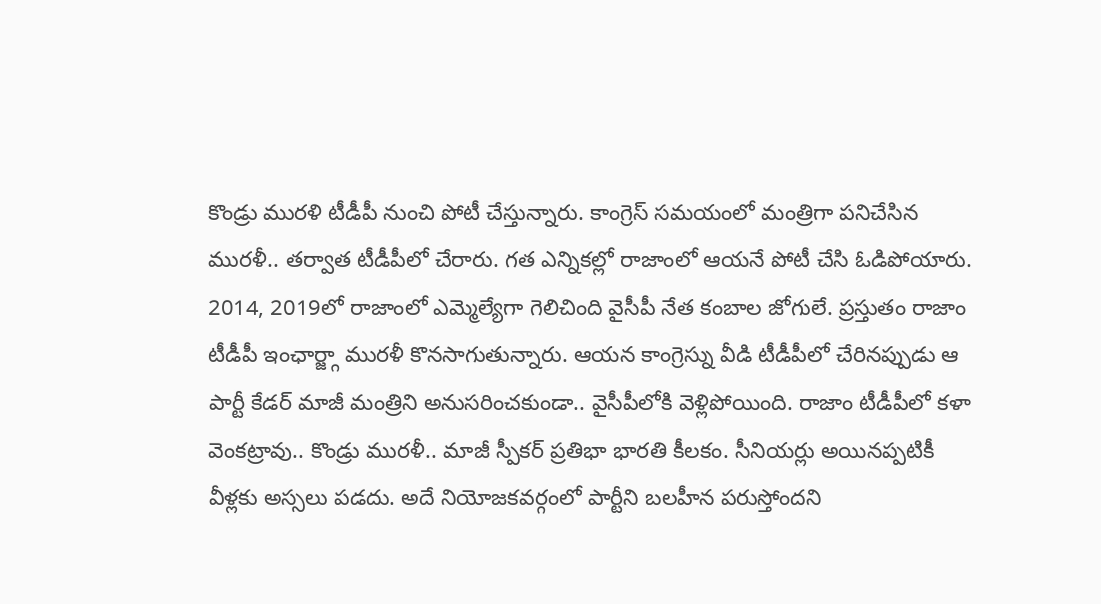కొండ్రు మురళి టీడీపీ నుంచి పోటీ చేస్తున్నారు. కాంగ్రెస్ సమయంలో మంత్రిగా పనిచేసిన మురళీ.. తర్వాత టీడీపీలో చేరారు. గత ఎన్నికల్లో రాజాంలో ఆయనే పోటీ చేసి ఓడిపోయారు. 2014, 2019లో రాజాంలో ఎమ్మెల్యేగా గెలిచింది వైసీపీ నేత కంబాల జోగులే. ప్రస్తుతం రాజాం టీడీపీ ఇంఛార్జ్గా మురళీ కొనసాగుతున్నారు. ఆయన కాంగ్రెస్ను వీడి టీడీపీలో చేరినప్పుడు ఆ పార్టీ కేడర్ మాజీ మంత్రిని అనుసరించకుండా.. వైసీపీలోకి వెళ్లిపోయింది. రాజాం టీడీపీలో కళా వెంకట్రావు.. కొండ్రు మురళీ.. మాజీ స్పీకర్ ప్రతిభా భారతి కీలకం. సీనియర్లు అయినప్పటికీ వీళ్లకు అస్సలు పడదు. అదే నియోజకవర్గంలో పార్టీని బలహీన పరుస్తోందని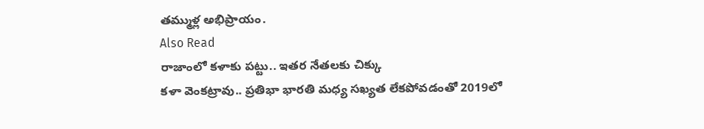తమ్ముళ్ల అభిప్రాయం.
Also Read
రాజాంలో కళాకు పట్టు.. ఇతర నేతలకు చిక్కు
కళా వెంకట్రావు.. ప్రతిభా భారతి మధ్య సఖ్యత లేకపోవడంతో 2019లో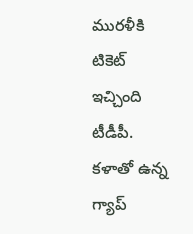మురళీకి టికెట్ ఇచ్చింది టీడీపీ. కళాతో ఉన్న గ్యాప్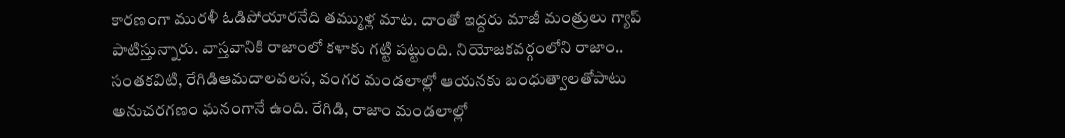కారణంగా మురళీ ఓడిపోయారనేది తమ్ముళ్ల మాట. దాంతో ఇద్దరు మాజీ మంత్రులు గ్యాప్ పాటిస్తున్నారు. వాస్తవానికి రాజాంలో కళాకు గట్టి పట్టుంది. నియోజకవర్గంలోని రాజాం.. సంతకవిటి, రేగిడిఆమదాలవలస, వంగర మండలాల్లో ఆయనకు బంధుత్వాలతోపాటు అనుచరగణం ఘనంగానే ఉంది. రేగిడి, రాజాం మండలాల్లో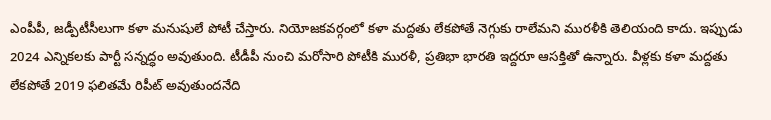ఎంపీపీ, జడ్పీటీసీలుగా కళా మనుషులే పోటీ చేస్తారు. నియోజకవర్గంలో కళా మద్దతు లేకపోతే నెగ్గుకు రాలేమని మురళీకి తెలియంది కాదు. ఇప్పుడు 2024 ఎన్నికలకు పార్టీ సన్నద్ధం అవుతుంది. టీడీపీ నుంచి మరోసారి పోటీకి మురళీ, ప్రతిభా భారతి ఇద్దరూ ఆసక్తితో ఉన్నారు. వీళ్లకు కళా మద్దతు లేకపోతే 2019 ఫలితమే రిపీట్ అవుతుందనేది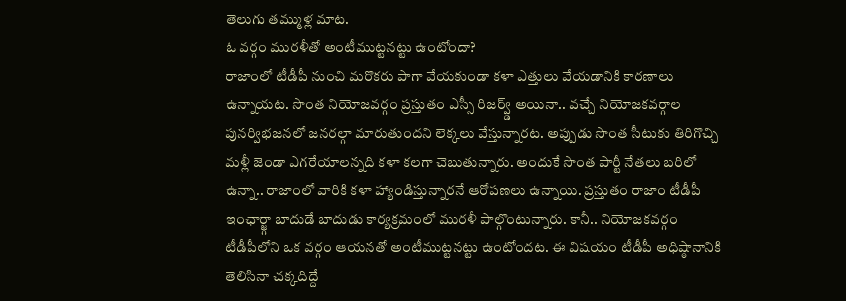తెలుగు తమ్ముళ్ల మాట.
ఓ వర్గం మురళీతో అంటీముట్టనట్టు ఉంటోందా?
రాజాంలో టీడీపీ నుంచి మరొకరు పాగా వేయకుండా కళా ఎత్తులు వేయడానికి కారణాలు ఉన్నాయట. సొంత నియోజవర్గం ప్రస్తుతం ఎస్సీ రిజర్వ్డ్ అయినా.. వచ్చే నియోజకవర్గాల పునర్విభజనలో జనరల్గా మారుతుందని లెక్కలు వేస్తున్నారట. అప్పుడు సొంత సీటుకు తిరిగొచ్చి మళ్లీ జెండా ఎగరేయాలన్నది కళా కలగా చెబుతున్నారు. అందుకే సొంత పార్టీ నేతలు బరిలో ఉన్నా.. రాజాంలో వారికి కళా హ్యాండిస్తున్నారనే ఆరోపణలు ఉన్నాయి. ప్రస్తుతం రాజాం టీడీపీ ఇంఛార్జ్గా బాదుడే బాదుడు కార్యక్రమంలో మురళీ పాల్గొంటున్నారు. కానీ.. నియోజకవర్గం టీడీపీలోని ఒక వర్గం ఆయనతో అంటీముట్టనట్టు ఉంటోందట. ఈ విషయం టీడీపీ అధిష్ఠానానికి తెలిసినా చక్కదిద్దే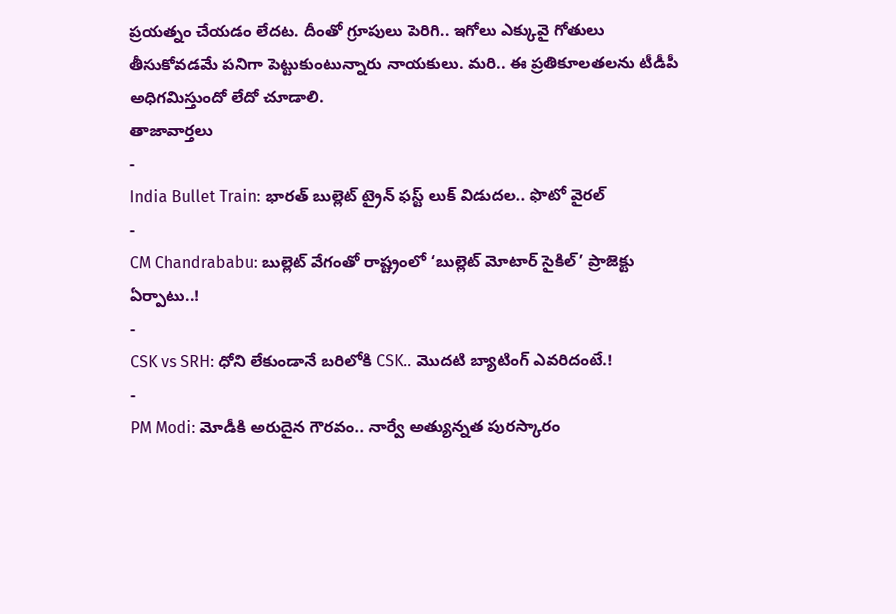ప్రయత్నం చేయడం లేదట. దీంతో గ్రూపులు పెరిగి.. ఇగోలు ఎక్కువై గోతులు తీసుకోవడమే పనిగా పెట్టుకుంటున్నారు నాయకులు. మరి.. ఈ ప్రతికూలతలను టీడీపీ అధిగమిస్తుందో లేదో చూడాలి.
తాజావార్తలు
-
India Bullet Train: భారత్ బుల్లెట్ ట్రైన్ ఫస్ట్ లుక్ విడుదల.. ఫొటో వైరల్
-
CM Chandrababu: బుల్లెట్ వేగంతో రాష్ట్రంలో ‘బుల్లెట్ మోటార్ సైకిల్’ ప్రాజెక్టు ఏర్పాటు..!
-
CSK vs SRH: ధోని లేకుండానే బరిలోకి CSK.. మొదటి బ్యాటింగ్ ఎవరిదంటే.!
-
PM Modi: మోడీకి అరుదైన గౌరవం.. నార్వే అత్యున్నత పురస్కారం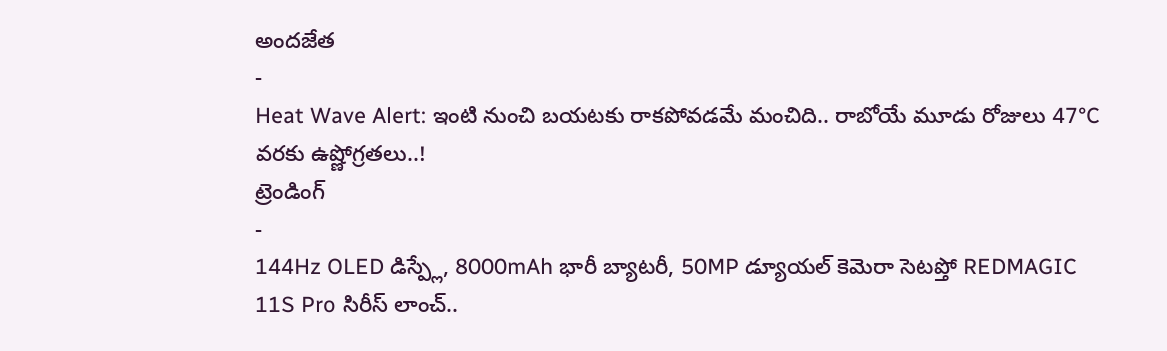అందజేత
-
Heat Wave Alert: ఇంటి నుంచి బయటకు రాకపోవడమే మంచిది.. రాబోయే మూడు రోజులు 47°C వరకు ఉష్ణోగ్రతలు..!
ట్రెండింగ్
-
144Hz OLED డిస్ప్లే, 8000mAh భారీ బ్యాటరీ, 50MP డ్యూయల్ కెమెరా సెటప్తో REDMAGIC 11S Pro సిరీస్ లాంచ్..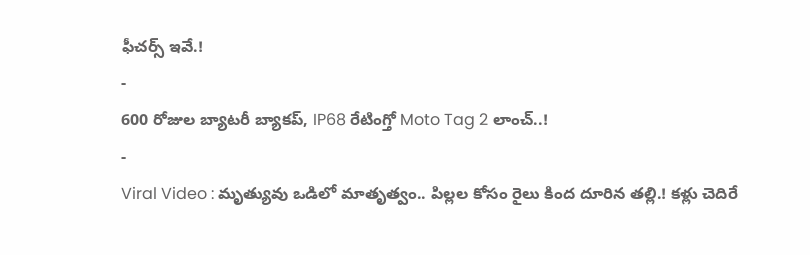ఫీచర్స్ ఇవే.!
-
600 రోజుల బ్యాటరీ బ్యాకప్, IP68 రేటింగ్తో Moto Tag 2 లాంచ్..!
-
Viral Video : మృత్యువు ఒడిలో మాతృత్వం.. పిల్లల కోసం రైలు కింద దూరిన తల్లి.! కళ్లు చెదిరే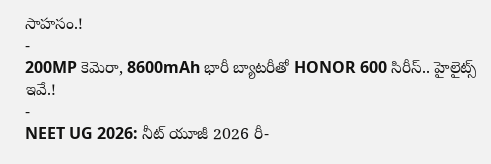సాహసం.!
-
200MP కెమెరా, 8600mAh భారీ బ్యాటరీతో HONOR 600 సిరీస్.. హైలైట్స్ ఇవే.!
-
NEET UG 2026: నీట్ యూజీ 2026 రీ-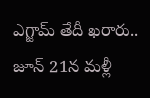ఎగ్జామ్ తేదీ ఖరారు.. జూన్ 21న మళ్లీ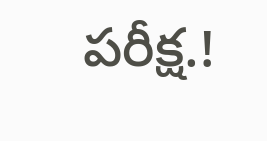పరీక్ష.!